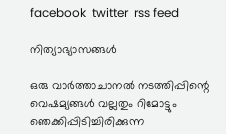facebook  twitter  rss feed

നിത്യാഭ്യാസങ്ങള്‍

ഒരു വാര്‍ത്താചാനല്‍ നടത്തിപ്പിന്റെ വെഷമ്യങ്ങള്‍ വല്ലതും റിമോട്ടും ഞെക്കിപ്പിടിച്ചിരിക്കുന്ന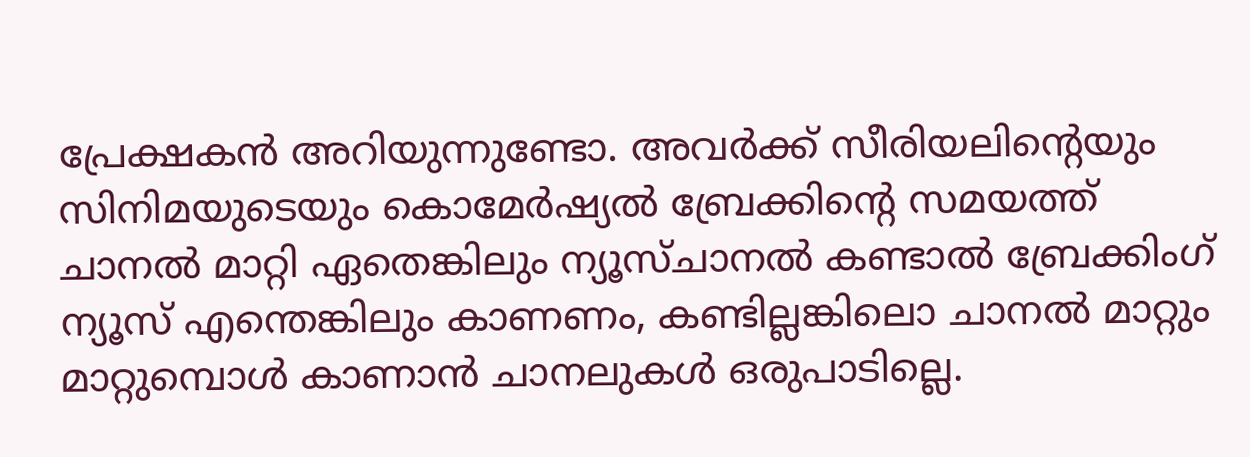പ്രേക്ഷകന്‍ അറിയുന്നുണ്ടോ. അവര്‍ക്ക് സീരിയലിന്റെയും സിനിമയുടെയും കൊമേര്‍ഷ്യല്‍ ബ്രേക്കിന്റെ സമയത്ത് ചാനല്‍ മാറ്റി ഏതെങ്കിലും ന്യൂസ്ചാനല്‍ കണ്ടാല്‍ ബ്രേക്കിംഗ് ന്യൂസ് എന്തെങ്കിലും കാണണം, കണ്ടില്ലങ്കിലൊ ചാനല്‍ മാറ്റും മാറ്റുമ്പൊള്‍ കാണാന്‍ ചാനലുകള്‍ ഒരുപാടില്ലെ.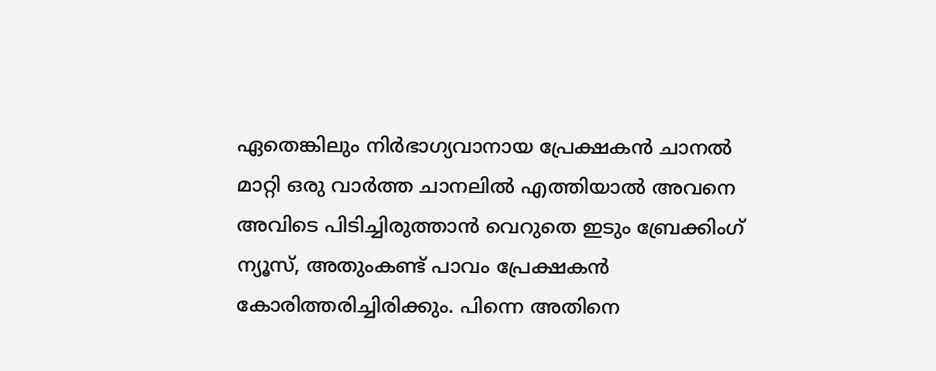ഏതെങ്കിലും നിര്‍ഭാഗ്യവാനായ പ്രേക്ഷകന്‍ ചാനല്‍ മാറ്റി ഒരു വാര്‍ത്ത ചാനലില്‍ എത്തിയാല്‍ അവനെ അവിടെ പിടിച്ചിരുത്താന്‍ വെറുതെ ഇടും ബ്രേക്കിംഗ് ന്യൂസ്, അതുംകണ്ട് പാവം പ്രേക്ഷകന്‍ കോരിത്തരിച്ചിരിക്കും. പിന്നെ അതിനെ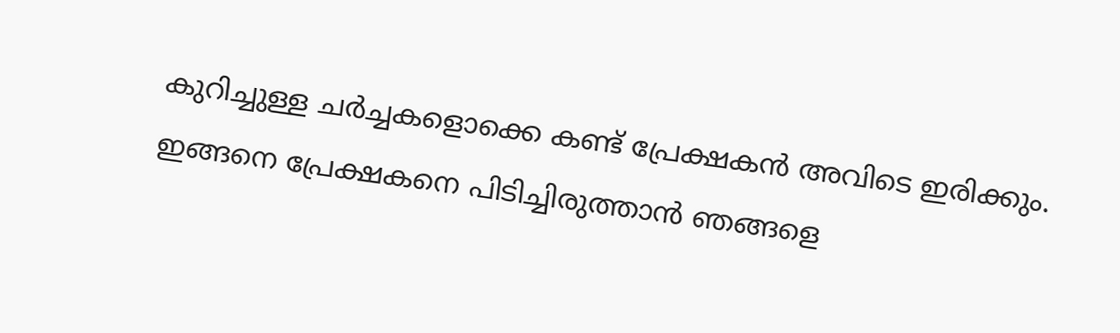കുറിച്ചുള്ള ചര്‍ച്ചകളൊക്കെ കണ്ട് പ്രേക്ഷകന്‍ അവിടെ ഇരിക്കും. ഇങ്ങനെ പ്രേക്ഷകനെ പിടിച്ചിരുത്താന്‍ ഞങ്ങളെ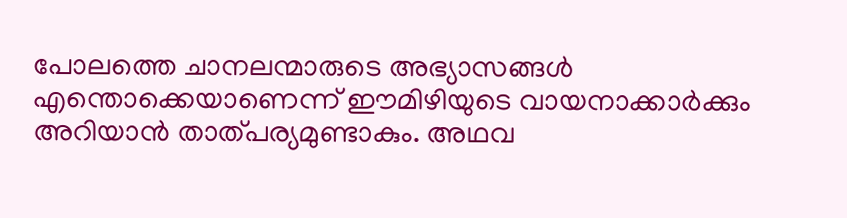പോലത്തെ ചാനലന്മാരുടെ അഭ്യാസങ്ങള്‍ എന്തൊക്കെയാണെന്ന് ഈമിഴിയുടെ വായനാക്കാര്‍ക്കും അറിയാന്‍ താത്പര്യമുണ്ടാകും. അഥവ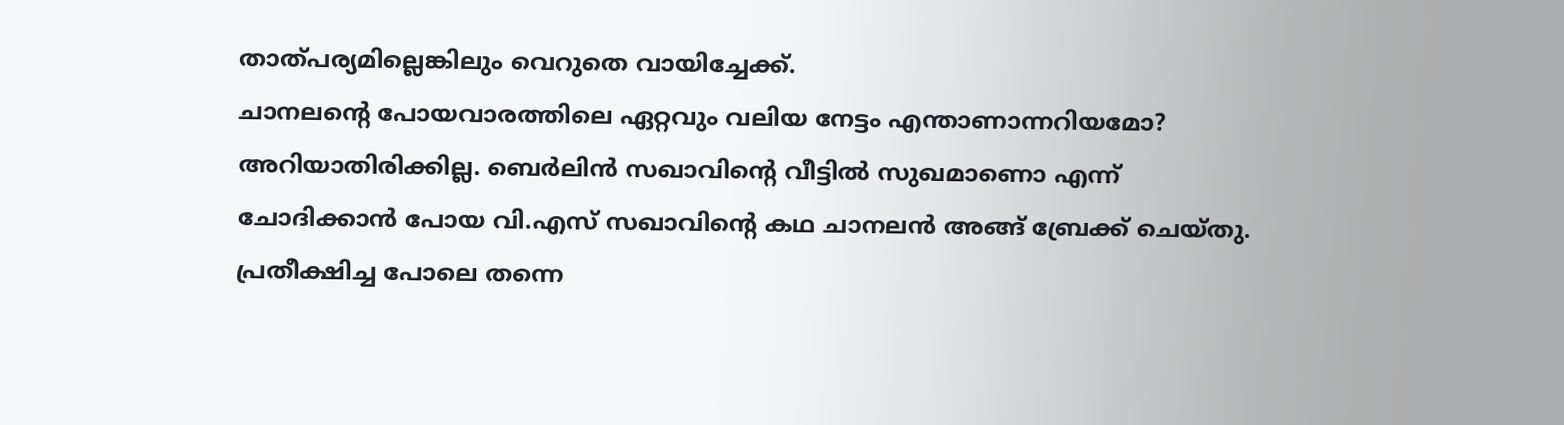താത്പര്യമില്ലെങ്കിലും വെറുതെ വായിച്ചേക്ക്.
ചാനലന്റെ പോയവാരത്തിലെ ഏറ്റവും വലിയ നേട്ടം എന്താണാന്നറിയമോ? അറിയാതിരിക്കില്ല. ബെര്‍ലിന്‍ സഖാവിന്റെ വീട്ടില്‍ സുഖമാണൊ എന്ന് ചോദിക്കാന്‍ പോയ വി.എസ് സഖാവിന്റെ കഥ ചാനലന്‍ അങ്ങ് ബ്രേക്ക് ചെയ്തു. പ്രതീക്ഷിച്ച പോലെ തന്നെ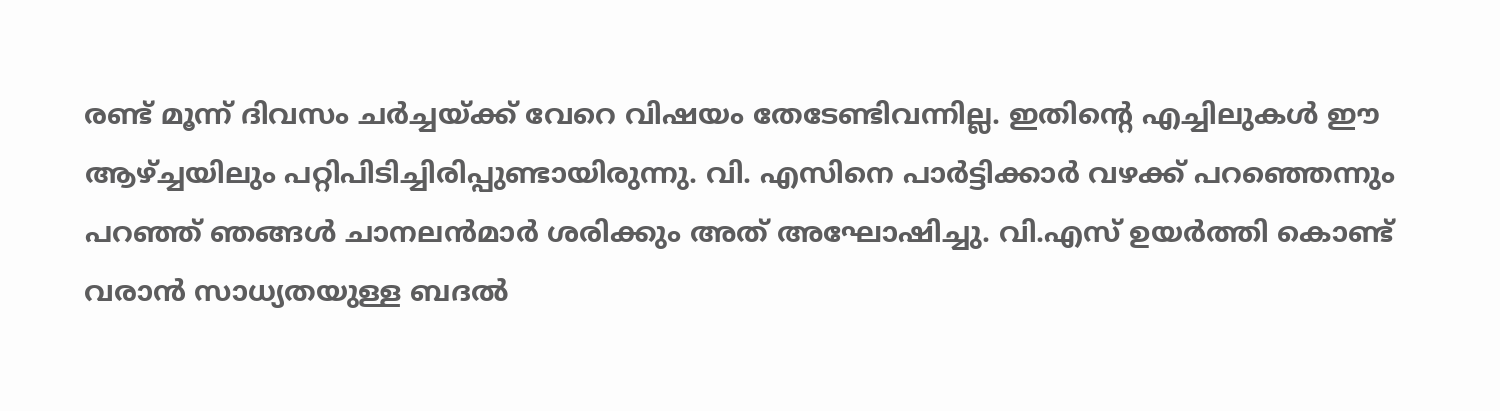രണ്ട് മൂന്ന് ദിവസം ചര്‍ച്ചയ്ക്ക് വേറെ വിഷയം തേടേണ്ടിവന്നില്ല. ഇതിന്റെ എച്ചിലുകള്‍ ഈ ആഴ്ച്ചയിലും പറ്റിപിടിച്ചിരിപ്പുണ്ടായിരുന്നു. വി. എസിനെ പാര്‍ട്ടിക്കാര്‍ വഴക്ക് പറഞ്ഞെന്നും പറഞ്ഞ് ഞങ്ങള്‍ ചാനലന്‍മാര്‍ ശരിക്കും അത് അഘോഷിച്ചു. വി.എസ് ഉയര്‍ത്തി കൊണ്ട് വരാന്‍ സാധ്യതയുള്ള ബദല്‍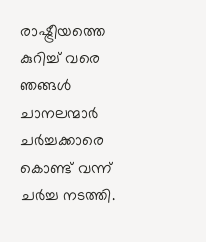രാഷ്ട്രീയത്തെ കുറിച്ച് വരെ ഞങ്ങള്‍ ചാനലന്മാര്‍ ചര്‍ച്ചക്കാരെ കൊണ്ട് വന്ന് ചര്‍ച്ച നടത്തി.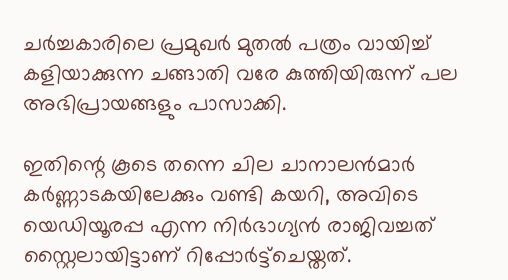ചര്‍ച്ചകാരിലെ പ്രമുഖര്‍ മുതല്‍ പത്രം വായിച്ച് കളിയാക്കുന്ന ചങ്ങാതി വരേ കുത്തിയിരുന്ന് പല അഭിപ്രായങ്ങളും പാസാക്കി.

ഇതിന്റെ കൂടെ തന്നെ ചില ചാനാലന്‍മാര്‍ കര്‍ണ്ണാടകയിലേക്കും വണ്ടി കയറി, അവിടെ യെഡിയൂരപ്പ എന്ന നിര്‍ഭാഗ്യന്‍ രാജിവച്ചത് സ്റ്റൈലായിട്ടാണ് റിപ്പോര്‍ട്ട്‌ചെയ്തത്.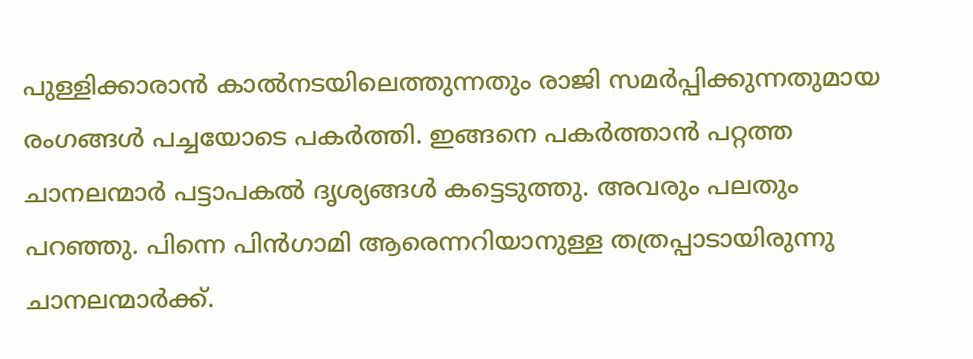പുള്ളിക്കാരാന്‍ കാല്‍നടയിലെത്തുന്നതും രാജി സമര്‍പ്പിക്കുന്നതുമായ രംഗങ്ങള്‍ പച്ചയോടെ പകര്‍ത്തി. ഇങ്ങനെ പകര്‍ത്താന്‍ പറ്റത്ത ചാനലന്മാര്‍ പട്ടാപകല്‍ ദൃശ്യങ്ങള്‍ കട്ടെടുത്തു. അവരും പലതും പറഞ്ഞു. പിന്നെ പിന്‍ഗാമി ആരെന്നറിയാനുള്ള തത്രപ്പാടായിരുന്നു ചാനലന്മാര്‍ക്ക്.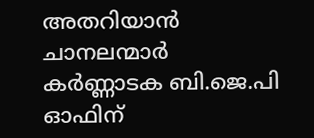അതറിയാന്‍ ചാനലന്മാര്‍ കര്‍ണ്ണാടക ബി.ജെ.പി ഓഫിന്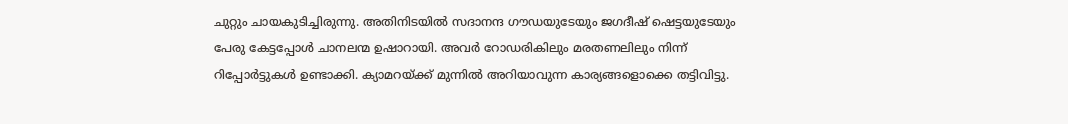ചുറ്റും ചായകുടിച്ചിരുന്നു. അതിനിടയില്‍ സദാനന്ദ ഗൗഡയുടേയും ജഗദീഷ് ഷെട്ടയുടേയും പേരു കേട്ടപ്പോള്‍ ചാനലന്മ ഉഷാറായി. അവര്‍ റോഡരികിലും മരതണലിലും നിന്ന് റിപ്പോര്‍ട്ടുകള്‍ ഉണ്ടാക്കി. ക്യാമറയ്ക്ക് മുന്നില്‍ അറിയാവുന്ന കാര്യങ്ങളൊക്കെ തട്ടിവിട്ടു.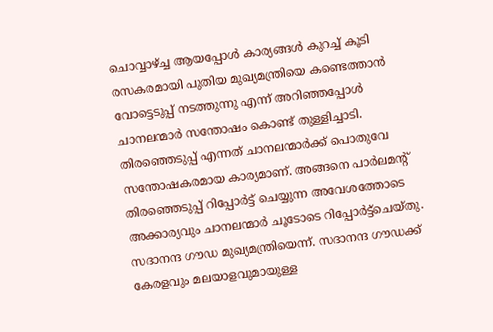ചൊവ്വാഴ്ച്ച ആയപ്പോള്‍ കാര്യങ്ങള്‍ കുറച്ച് കൂടി രസകരമായി പുതിയ മുഖ്യമന്ത്രിയെ കണ്ടെത്താന്‍ വോട്ടെടുപ്പ് നടത്തുന്നു എന്ന് അറിഞ്ഞപ്പോള്‍ ചാനലന്മാര്‍ സന്തോഷം കൊണ്ട് തുള്ളിച്ചാടി. തിരഞ്ഞെടുപ്പ് എന്നത് ചാനലന്മാര്‍ക്ക് പൊതുവേ സന്തോഷകരമായ കാര്യമാണ്. അങ്ങനെ പാര്‍ലമന്റ് തിരഞ്ഞെടുപ്പ് റിപ്പോര്‍ട്ട് ചെയ്യുന്ന അവേശത്തോടെ അക്കാര്യവും ചാനലന്മാര്‍ ചൂടോടെ റിപ്പോര്‍ട്ട്‌ചെയ്തു. സദാനന്ദ ഗൗഡ മുഖ്യമന്ത്രിയെന്ന്. സദാനന്ദ ഗൗഡക്ക് കേരളവും മലയാളവുമായുള്ള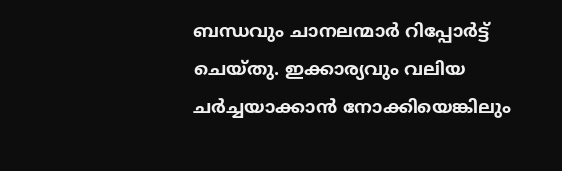ബന്ധവും ചാനലന്മാര്‍ റിപ്പോര്‍ട്ട് ചെയ്തു. ഇക്കാര്യവും വലിയ ചര്‍ച്ചയാക്കാന്‍ നോക്കിയെങ്കിലും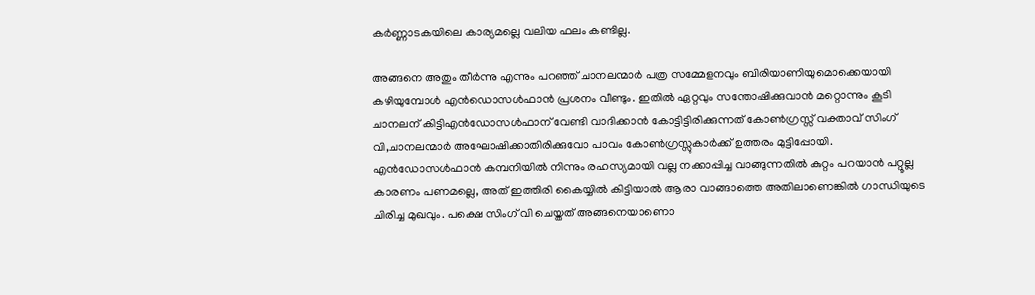കര്‍ണ്ണാടകയിലെ കാര്യമല്ലെ വലിയ ഫലം കണ്ടില്ല.

അങ്ങനെ അതും തീര്‍ന്നു എന്നും പറഞ്ഞ് ചാനലന്മാര്‍ പത്ര സമ്മേളനവും ബിരിയാണിയുമൊക്കെയായി കഴിയുമ്പോള്‍ എന്‍ഡൊസള്‍ഫാന്‍ പ്രശനം വീണ്ടും. ഇതില്‍ ഏറ്റവും സന്തോഷിക്കുവാന്‍ മറ്റൊന്നും കൂടി ചാനലന് കിട്ടിഎന്‍ഡോസള്‍ഫാന് വേണ്ടി വാദിക്കാന്‍ കോട്ടിട്ടിരിക്കുന്നത് കോണ്‍ഗ്രസ്സ് വക്താവ് സിംഗ് വി,ചാനലന്മാര്‍ അഘോഷിക്കാതിരിക്കുവോ പാവം കോണ്‍ഗ്രസ്സുകാര്‍ക്ക് ഉത്തരം മുട്ടിപ്പോയി. എന്‍ഡോസള്‍ഫാന്‍ കമ്പനിയില്‍ നിന്നും രഹസ്യമായി വല്ല നക്കാപ്പിച്ച വാങ്ങുന്നതില്‍ കുറ്റം പറയാന്‍ പറ്റൂല്ല കാരണം പണമല്ലെ, അത് ഇത്തിരി കൈയ്യില്‍ കിട്ടിയാല്‍ ആരാ വാങ്ങാത്തെ അതിലാണെങ്കില്‍ ഗാന്ധിയുടെ ചിരിച്ച മുഖവും. പക്ഷെ സിംഗ് വി ചെയ്തത് അങ്ങനെയാണൊ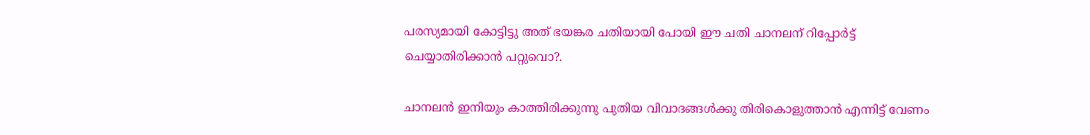പരസ്യമായി കോട്ടിട്ടു അത് ഭയങ്കര ചതിയായി പോയി ഈ ചതി ചാനലന് റിപ്പോര്‍ട്ട് ചെയ്യാതിരിക്കാന്‍ പറ്റുവൊ?.

ചാനലന്‍ ഇനിയും കാത്തിരിക്കുന്നു പുതിയ വിവാദങ്ങള്‍ക്കു തിരികൊളുത്താന്‍ എന്നിട്ട് വേണം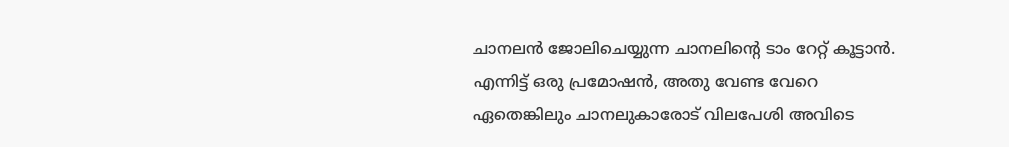ചാനലന്‍ ജോലിചെയ്യുന്ന ചാനലിന്റെ ടാം റേറ്റ് കൂട്ടാന്‍. എന്നിട്ട് ഒരു പ്രമോഷന്‍, അതു വേണ്ട വേറെ ഏതെങ്കിലും ചാനലുകാരോട് വിലപേശി അവിടെ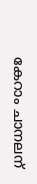കേറാം ചാനലന്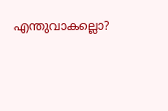എന്തുവാകല്ലൊ?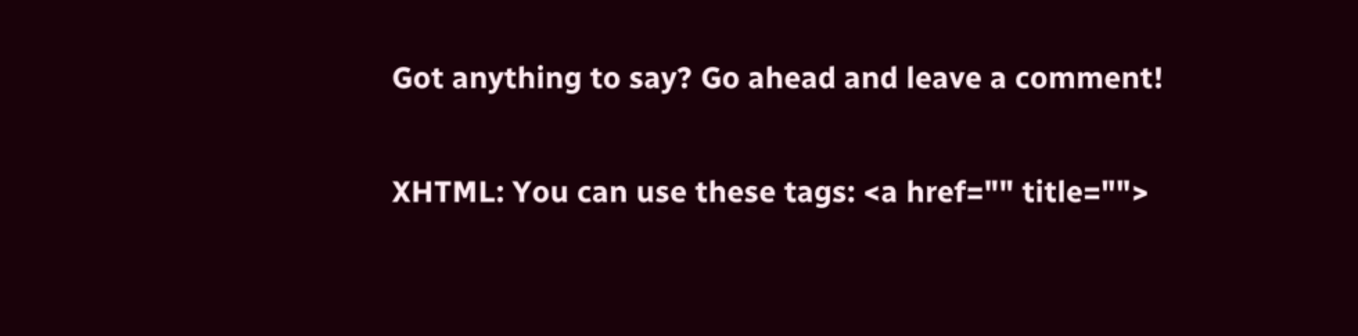Got anything to say? Go ahead and leave a comment!

XHTML: You can use these tags: <a href="" title="">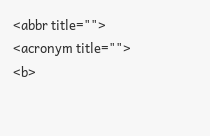<abbr title=""> <acronym title="">
<b>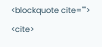<blockquote cite=""> <cite>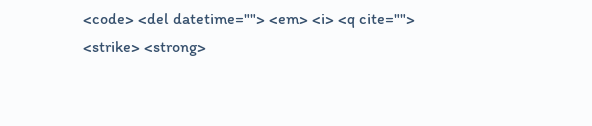<code> <del datetime=""> <em> <i> <q cite="">
<strike> <strong>